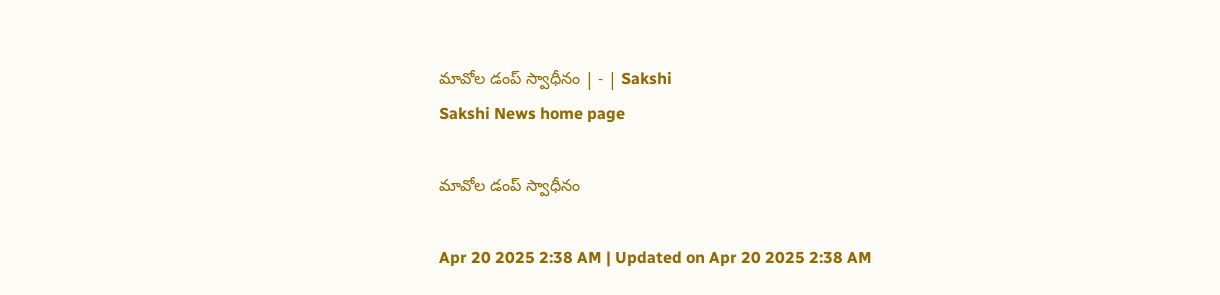మావోల డంప్‌ స్వాధీనం | - | Sakshi
Sakshi News home page

మావోల డంప్‌ స్వాధీనం

Apr 20 2025 2:38 AM | Updated on Apr 20 2025 2:38 AM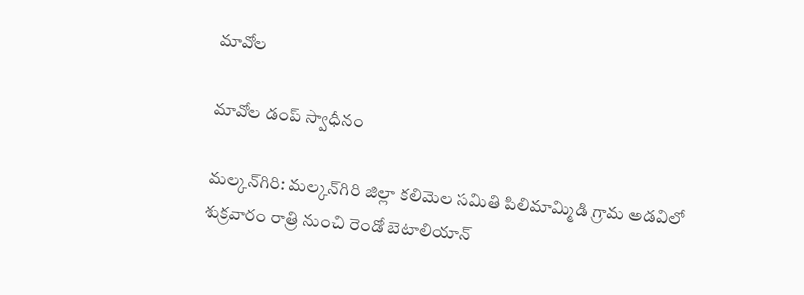మావోల

మావోల డంప్‌ స్వాధీనం

మల్కన్‌గిరి: మల్కన్‌గిరి జిల్లా కలిమెల సమితి పిలిమామ్మిడి గ్రామ అడవిలో శుక్రవారం రాత్రి నుంచి రెండో బెటాలియాన్‌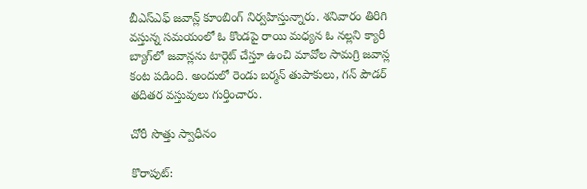బీఎస్‌ఎఫ్‌ జవాన్ల్‌ కూంబింగ్‌ నిర్వహిస్తున్నారు. శనివారం తిరిగి వస్తున్న సమయంలో ఓ కొండపై రాయి మధ్యన ఓ నల్లని క్యారీ బ్యాగ్‌లో జవాన్లను టార్గెట్‌ చేస్తూ ఉంచి మావోల సామగ్రి జవాన్ల కంట పడింది. అందులో రెండు బర్మన్‌ తుపాకులు, గన్‌ పౌడర్‌ తదితర వస్తువులు గుర్తించారు.

చోరీ సొత్తు స్వాధీనం

కొరాపుట్‌: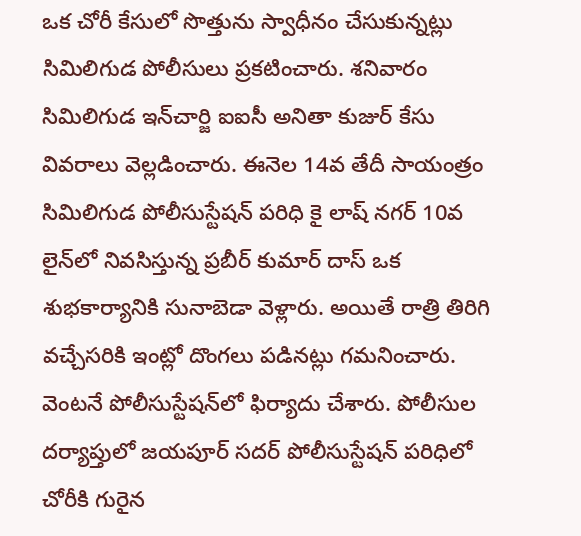ఒక చోరీ కేసులో సొత్తును స్వాధీనం చేసుకున్నట్లు సిమిలిగుడ పోలీసులు ప్రకటించారు. శనివారం సిమిలిగుడ ఇన్‌చార్జి ఐఐసీ అనితా కుజుర్‌ కేసు వివరాలు వెల్లడించారు. ఈనెల 14వ తేదీ సాయంత్రం సిమిలిగుడ పోలీసుస్టేషన్‌ పరిధి కై లాష్‌ నగర్‌ 10వ లైన్‌లో నివసిస్తున్న ప్రబీర్‌ కుమార్‌ దాస్‌ ఒక శుభకార్యానికి సునాబెడా వెళ్లారు. అయితే రాత్రి తిరిగి వచ్చేసరికి ఇంట్లో దొంగలు పడినట్లు గమనించారు. వెంటనే పోలీసుస్టేషన్‌లో ఫిర్యాదు చేశారు. పోలీసుల దర్యాప్తులో జయపూర్‌ సదర్‌ పోలీసుస్టేషన్‌ పరిధిలో చోరీకి గురైన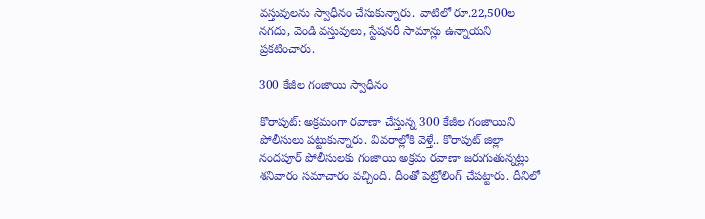వస్తువులను స్వాధీనం చేసుకున్నారు. వాటిలో రూ.22,500ల నగదు, వెండి వస్తువులు, స్టేషనరీ సామాన్లు ఉన్నాయని ప్రకటించారు.

300 కేజీల గంజాయి స్వాధీనం

కొరాపుట్‌: అక్రమంగా రవాణా చేస్తున్న 300 కేజీల గంజాయిని పోలీసులు పట్టుకున్నారు. వివరాల్లోకి వెళ్తే.. కొరాపుట్‌ జిల్లా నందపూర్‌ పోలీసులకు గంజాయి అక్రమ రవాణా జరుగుతున్నట్లు శనివారం సమాచారం వచ్చింది. దీంతో పెట్రోలింగ్‌ చేపట్టారు. దీనిలో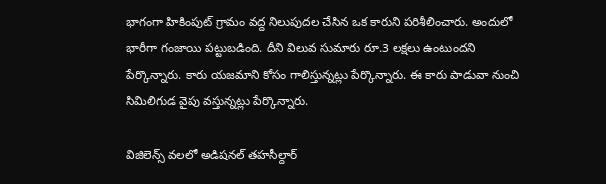భాగంగా హికింపుట్‌ గ్రామం వద్ద నిలుపుదల చేసిన ఒక కారుని పరిశీలించారు. అందులో భారీగా గంజాయి పట్టుబడింది. దీని విలువ సుమారు రూ.3 లక్షలు ఉంటుందని పేర్కొన్నారు. కారు యజమాని కోసం గాలిస్తున్నట్లు పేర్కొన్నారు. ఈ కారు పాడువా నుంచి సిమిలిగుడ వైపు వస్తున్నట్లు పేర్కొన్నారు.

విజిలెన్స్‌ వలలో అడిషనల్‌ తహసీల్దార్‌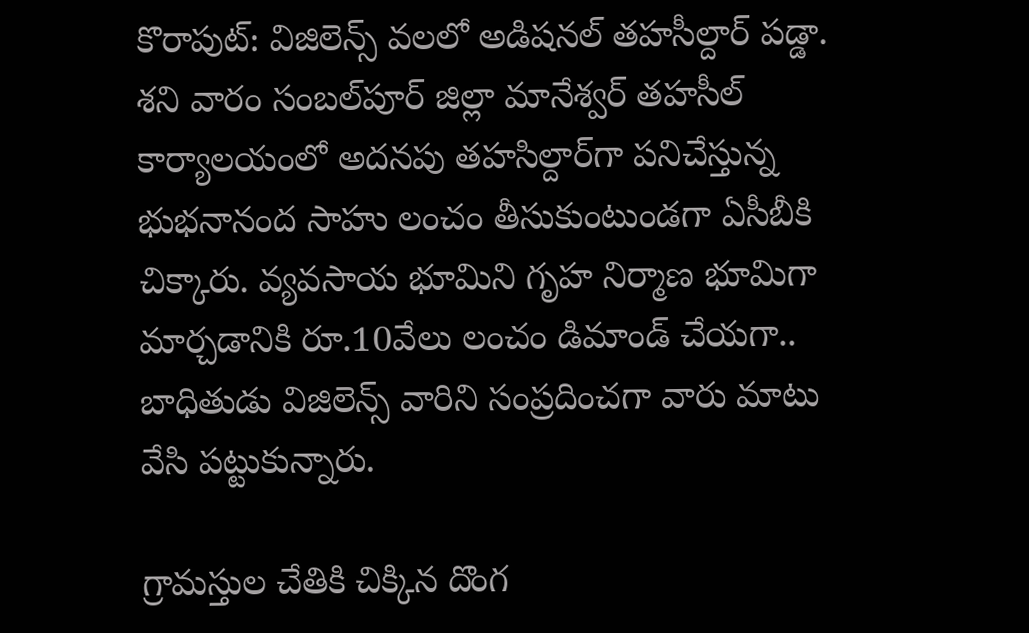కొరాపుట్‌: విజిలెన్స్‌ వలలో అడిషనల్‌ తహసీల్దార్‌ పడ్డా. శని వారం సంబల్‌పూర్‌ జిల్లా మానేశ్వర్‌ తహసీల్‌ కార్యాలయంలో అదనపు తహసిల్దార్‌గా పనిచేస్తున్న భుభనానంద సాహు లంచం తీసుకుంటుండగా ఏసీబీకి చిక్కారు. వ్యవసాయ భూమిని గృహ నిర్మాణ భూమిగా మార్చడానికి రూ.10వేలు లంచం డిమాండ్‌ చేయగా.. బాధితుడు విజిలెన్స్‌ వారిని సంప్రదించగా వారు మాటు వేసి పట్టుకున్నారు.

గ్రామస్తుల చేతికి చిక్కిన దొంగ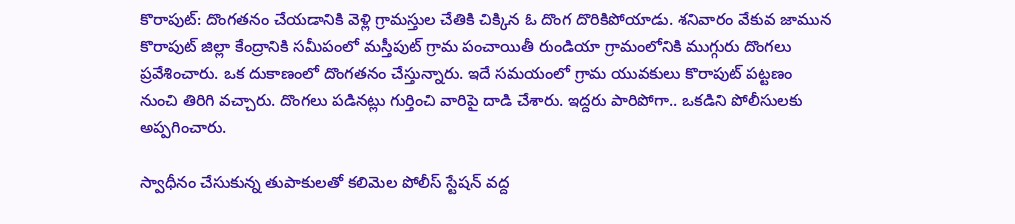కొరాపుట్‌: దొంగతనం చేయడానికి వెళ్లి గ్రామస్తుల చేతికి చిక్కిన ఓ దొంగ దొరికిపోయాడు. శనివారం వేకువ జామున కొరాపుట్‌ జిల్లా కేంద్రానికి సమీపంలో మస్తీపుట్‌ గ్రామ పంచాయితీ రుండియా గ్రామంలోనికి ముగ్గురు దొంగలు ప్రవేశించారు. ఒక దుకాణంలో దొంగతనం చేస్తున్నారు. ఇదే సమయంలో గ్రామ యువకులు కొరాపుట్‌ పట్టణం నుంచి తిరిగి వచ్చారు. దొంగలు పడినట్లు గుర్తించి వారిపై దాడి చేశారు. ఇద్దరు పారిపోగా.. ఒకడిని పోలీసులకు అప్పగించారు.

స్వాధీనం చేసుకున్న తుపాకులతో కలిమెల పోలీస్‌ స్టేషన్‌ వద్ద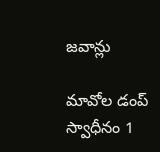జవాన్లు

మావోల డంప్‌ స్వాధీనం 1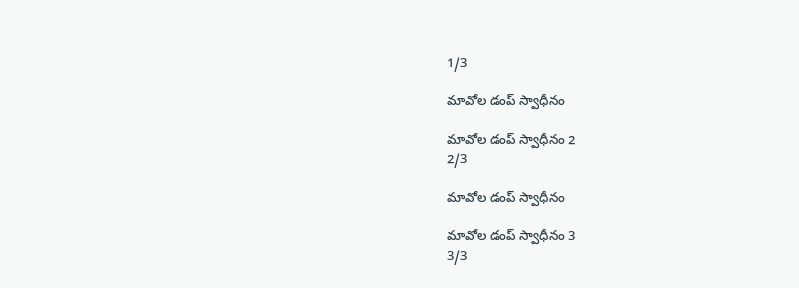1/3

మావోల డంప్‌ స్వాధీనం

మావోల డంప్‌ స్వాధీనం 2
2/3

మావోల డంప్‌ స్వాధీనం

మావోల డంప్‌ స్వాధీనం 3
3/3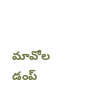మావోల డంప్‌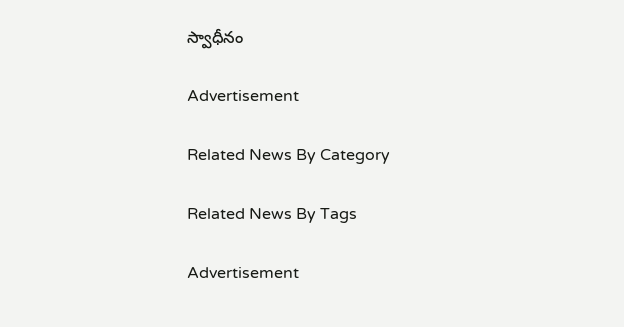స్వాధీనం

Advertisement

Related News By Category

Related News By Tags

Advertisement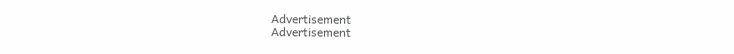Advertisement
Advertisement